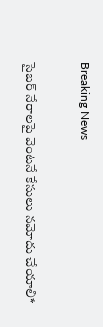Breaking News

సైబర్ నేరాలపై వెంటనే కేసులు నమోదు చేయాలి*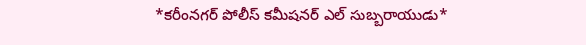*కరీంనగర్ పోలీస్ కమీషనర్ ఎల్ సుబ్బరాయుడు*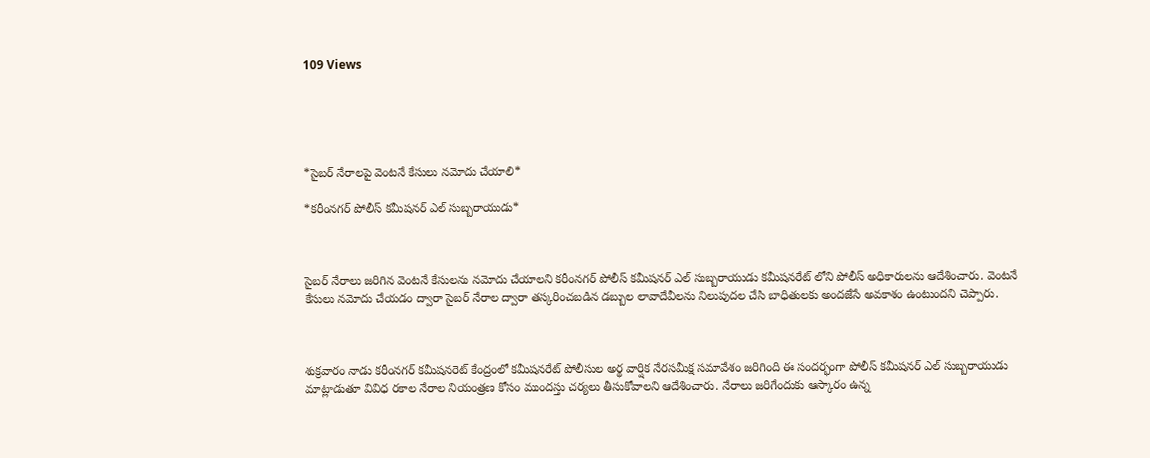109 Views





*సైబర్ నేరాలపై వెంటనే కేసులు నమోదు చేయాలి*

*కరీంనగర్ పోలీస్ కమీషనర్ ఎల్ సుబ్బరాయుడు*



సైబర్ నేరాలు జరిగిన వెంటనే కేసులను నమోదు చేయాలని కరీంనగర్ పోలీస్ కమీషనర్ ఎల్ సుబ్బరాయుడు కమీషనరేట్ లోని పోలీస్ అధికారులను ఆదేశించారు. వెంటనే కేసులు నమోదు చేయడం ద్వారా సైబర్ నేరాల ద్వారా తస్కరించబడిన డబ్బుల లావాదేవీలను నిలుపుదల చేసి బాధితులకు అందజేసే అవకాశం ఉంటుందని చెప్పారు.



శుక్రవారం నాడు కరీంనగర్ కమీషనరెట్ కేంద్రంలో కమీషనరేట్ పోలీసుల అర్థ వార్షిక నేరసమీక్ష సమావేశం జరిగింది ఈ సందర్భంగా పోలీస్ కమీషనర్ ఎల్ సుబ్బరాయుడు మాట్లాడుతూ వివిధ రకాల నేరాల నియంత్రణ కోసం ముందస్తు చర్యలు తీసుకోవాలని ఆదేశించారు. నేరాలు జరిగేందుకు ఆస్కారం ఉన్న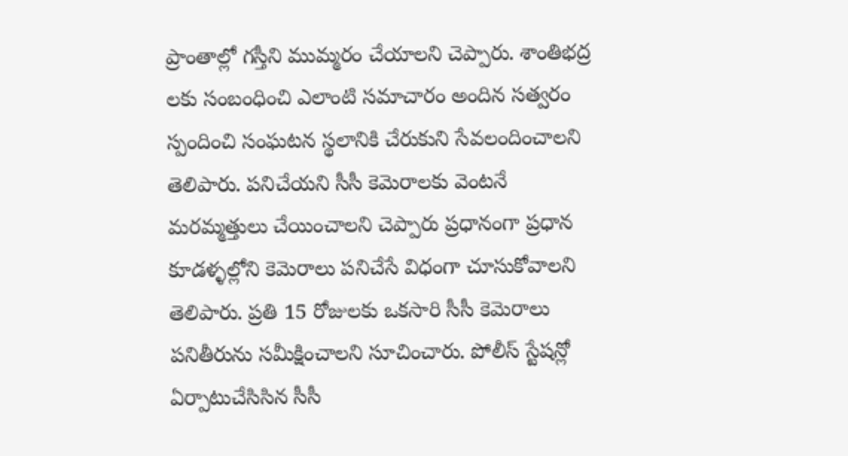ప్రాంతాల్లో గస్తీని ముమ్మరం చేయాలని చెప్పారు. శాంతిభద్ర లకు సంబంధించి ఎలాంటి సమాచారం అందిన సత్వరం స్పందించి సంఘటన స్థలానికి చేరుకుని సేవలందించాలని తెలిపారు. పనిచేయని సీసీ కెమెరాలకు వెంటనే మరమ్మత్తులు చేయించాలని చెప్పారు ప్రధానంగా ప్రధాన కూడళ్ళల్లోని కెమెరాలు పనిచేసే విధంగా చూసుకోవాలని తెలిపారు. ప్రతి 15 రోజులకు ఒకసారి సీసీ కెమెరాలు పనితీరును సమీక్షించాలని సూచించారు. పోలీస్ స్టేషన్లో ఏర్పాటుచేసిసిన సీసీ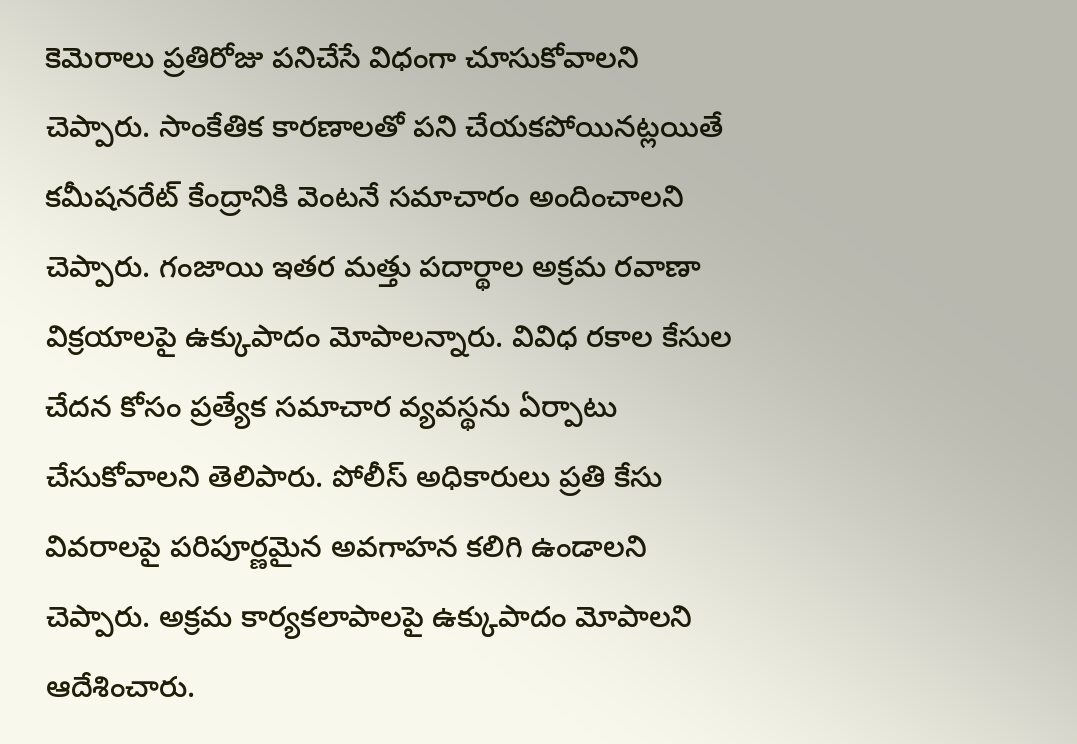కెమెరాలు ప్రతిరోజు పనిచేసే విధంగా చూసుకోవాలని చెప్పారు. సాంకేతిక కారణాలతో పని చేయకపోయినట్లయితే కమీషనరేట్ కేంద్రానికి వెంటనే సమాచారం అందించాలని చెప్పారు. గంజాయి ఇతర మత్తు పదార్థాల అక్రమ రవాణా విక్రయాలపై ఉక్కుపాదం మోపాలన్నారు. వివిధ రకాల కేసుల చేదన కోసం ప్రత్యేక సమాచార వ్యవస్థను ఏర్పాటు చేసుకోవాలని తెలిపారు. పోలీస్ అధికారులు ప్రతి కేసు వివరాలపై పరిపూర్ణమైన అవగాహన కలిగి ఉండాలని చెప్పారు. అక్రమ కార్యకలాపాలపై ఉక్కుపాదం మోపాలని ఆదేశించారు.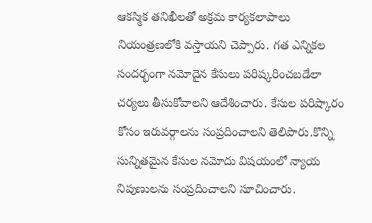ఆకస్మిక తనిఖీలతో అక్రమ కార్యకలాపాలు నియంత్రణలోకి వస్తాయని చెప్పారు. గత ఎన్నికల సందర్భంగా నమోదైన కేసులు పరిష్కరించబడేలా చర్యలు తీసుకోవాలని ఆదేశించారు. కేసుల పరిష్కారం కోసం ఇరువర్గాలను సంప్రదించాలని తెలిపారు.కొన్ని సున్నితమైన కేసుల నమోదు విషయంలో న్యాయ నిపుణులను సంప్రదించాలని సూచించారు.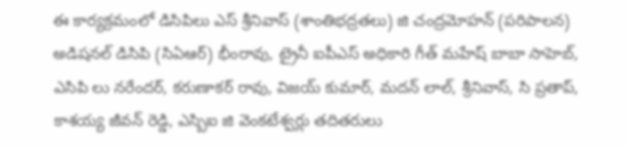ఈ కార్యక్రమంలో డిసిపిలు ఎస్ శ్రీనివాస్ (శాంతిభద్రతలు) జి చంద్రమోహన్ (పరిపాలన) అడిషనల్ డిసిపి (సిఏఆర్) భీంరావు, ట్రైనీ ఐపీఎస్ అధికారి గీత్ మహేష్ బాబా సాహెబ్, ఎసిపి లు నరేందర్, కరుణాకర్ రావు, విజయ్ కుమార్, మదన్ లాల్, శ్రీనివాస్, సి ప్రతాప్, కాశయ్య జీవన్ రెడ్డి, ఎస్బిఐ జి వెంకటేశ్వర్లు తదితరులు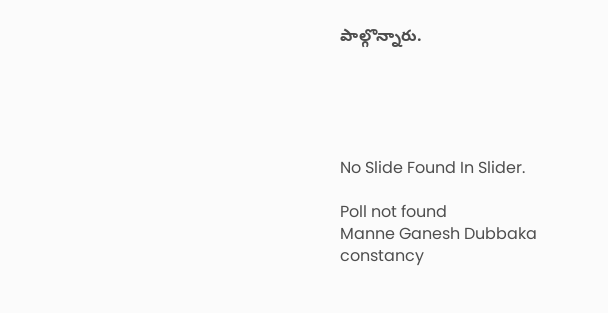పాల్గొన్నారు.





No Slide Found In Slider.

Poll not found
Manne Ganesh Dubbaka constancy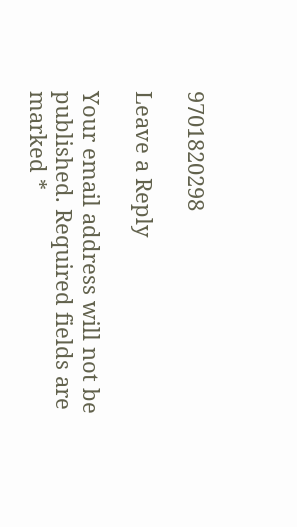9701820298

Leave a Reply

Your email address will not be published. Required fields are marked *